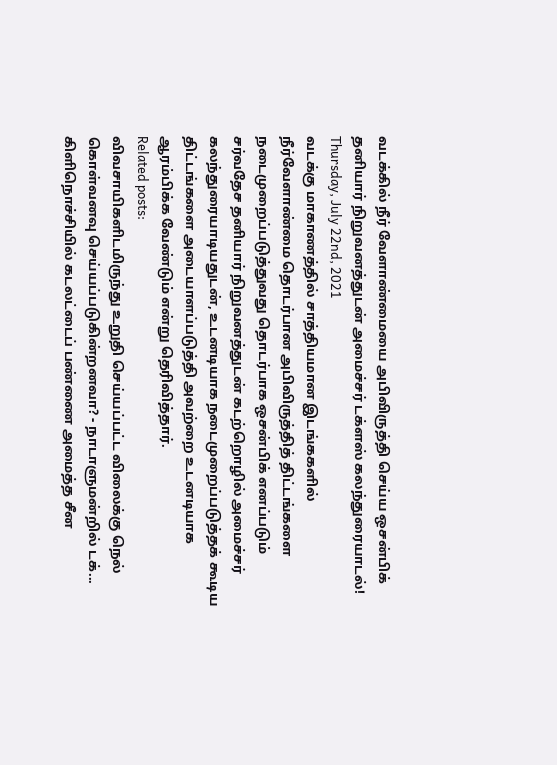வடக்கில் நீர் வேளாண்மையை அபிவிருத்தி செய்ய ஒசன்பிக் தனியார் நிறுவனத்துடன் அமைச்சர் டக்ளஸ் கலந்துரையாடல்!
Thursday, July 22nd, 2021
வடக்கு மாகாணத்தில் சாத்தியமான இடங்ககளில் நீர்வேளாண்மை தொடர்பான அபிவிருத்தித் திட்டங்களை நடைமுறைப்படுத்துவது தொடர்பாக ஒசன்பிக் எனப்படும் சர்வதேச தனியார் நிறுவனத்துடன் கடற்றொழில் அமைச்சர் கலந்துரையாடியதுடன், உடனடியாக நடைமுறைப்படுத்தக் கூடிய திட்டங்களை அடையாளப்படுத்தி அவற்றை உடனடியாக ஆரம்பிக்க வேண்டும் என்று தெரிவித்தார்.
Related posts:
விவசாயிகளிடமிருந்து உறுதி செய்யப்பட்ட விலைக்கு நெல் கொள்வனவு செய்யப்படுகின்றனவா? - நாடாளுமன்றில் டக்...
கிளிநொச்சியில் கடலட்டைப் பண்ணை அமைத்த சீன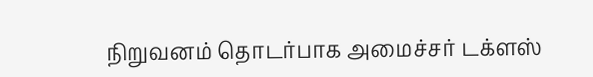நிறுவனம் தொடர்பாக அமைச்சர் டக்ளஸ்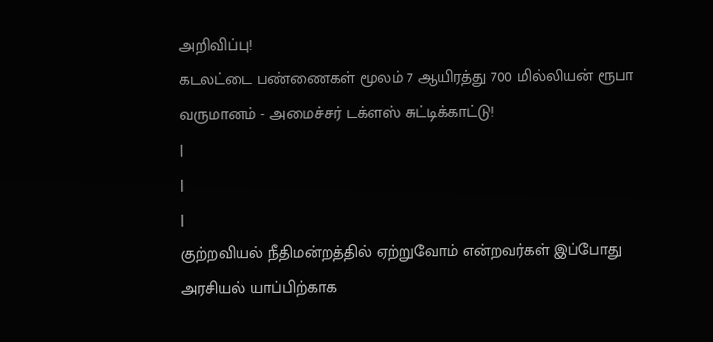அறிவிப்பு!
கடலட்டை பண்ணைகள் மூலம் 7 ஆயிரத்து 700 மில்லியன் ரூபா வருமானம் - அமைச்சர் டக்ளஸ் சுட்டிக்காட்டு!
|
|
|
குற்றவியல் நீதிமன்றத்தில் ஏற்றுவோம் என்றவர்கள் இப்போது அரசியல் யாப்பிற்காக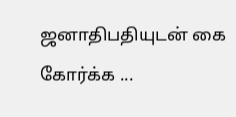ஜனாதிபதியுடன் கை கோர்க்க ...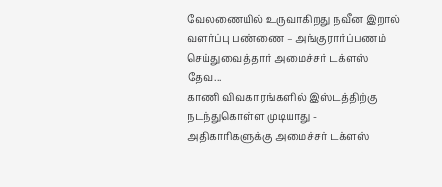வேலணையில் உருவாகிறது நவீன இறால் வளர்ப்பு பண்ணை – அங்குரார்ப்பணம் செய்துவைத்தார் அமைச்சர் டக்ளஸ் தேவ...
காணி விவகாரங்களில் இஸ்டத்திற்கு நடந்துகொள்ள முடியாது - அதிகாரிகளுக்கு அமைச்சர் டக்ளஸ்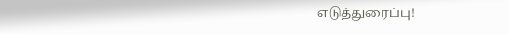எடுத்துரைப்பு!